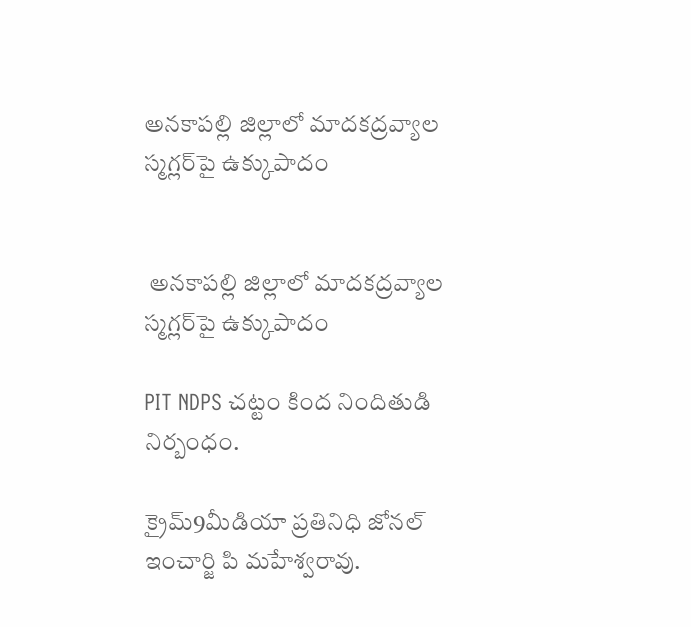అనకాపల్లి జిల్లాలో మాదకద్రవ్యాల స్మగ్లర్‌పై ఉక్కుపాదం


 అనకాపల్లి జిల్లాలో మాదకద్రవ్యాల స్మగ్లర్‌పై ఉక్కుపాదం

PIT NDPS చట్టం కింద నిందితుడి నిర్బంధం.

క్రైమ్9మీడియా ప్రతినిధి జోనల్ ఇంచార్జి పి మహేశ్వరావు.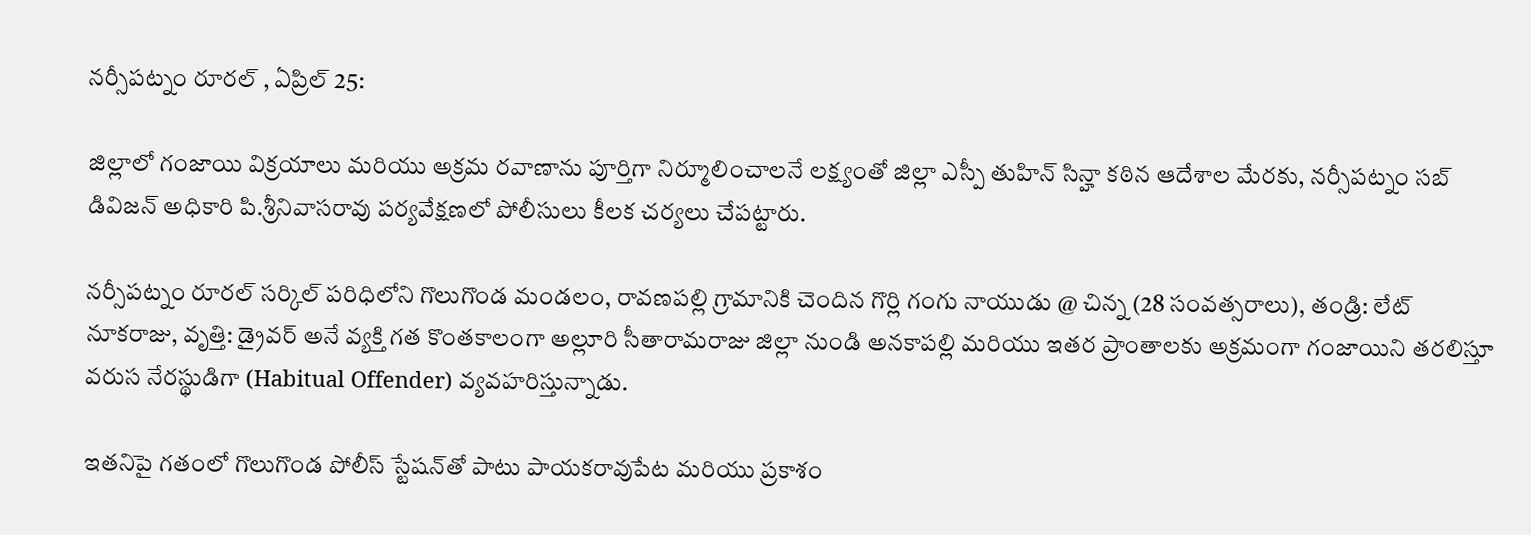నర్సీపట్నం రూరల్ , ఏప్రిల్ 25:

జిల్లాలో గంజాయి విక్రయాలు మరియు అక్రమ రవాణాను పూర్తిగా నిర్మూలించాలనే లక్ష్యంతో జిల్లా ఎస్పీ తుహిన్ సిన్హా కఠిన ఆదేశాల మేరకు, నర్సీపట్నం సబ్ డివిజన్ అధికారి పి.శ్రీనివాసరావు పర్యవేక్షణలో పోలీసులు కీలక చర్యలు చేపట్టారు.

నర్సీపట్నం రూరల్ సర్కిల్ పరిధిలోని గొలుగొండ మండలం, రావణపల్లి గ్రామానికి చెందిన గొర్లి గంగు నాయుడు @ చిన్న (28 సంవత్సరాలు), తండ్రి: లేట్ నూకరాజు, వృత్తి: డ్రైవర్ అనే వ్యక్తి గత కొంతకాలంగా అల్లూరి సీతారామరాజు జిల్లా నుండి అనకాపల్లి మరియు ఇతర ప్రాంతాలకు అక్రమంగా గంజాయిని తరలిస్తూ వరుస నేరస్థుడిగా (Habitual Offender) వ్యవహరిస్తున్నాడు.

ఇతనిపై గతంలో గొలుగొండ పోలీస్ స్టేషన్‌తో పాటు పాయకరావుపేట మరియు ప్రకాశం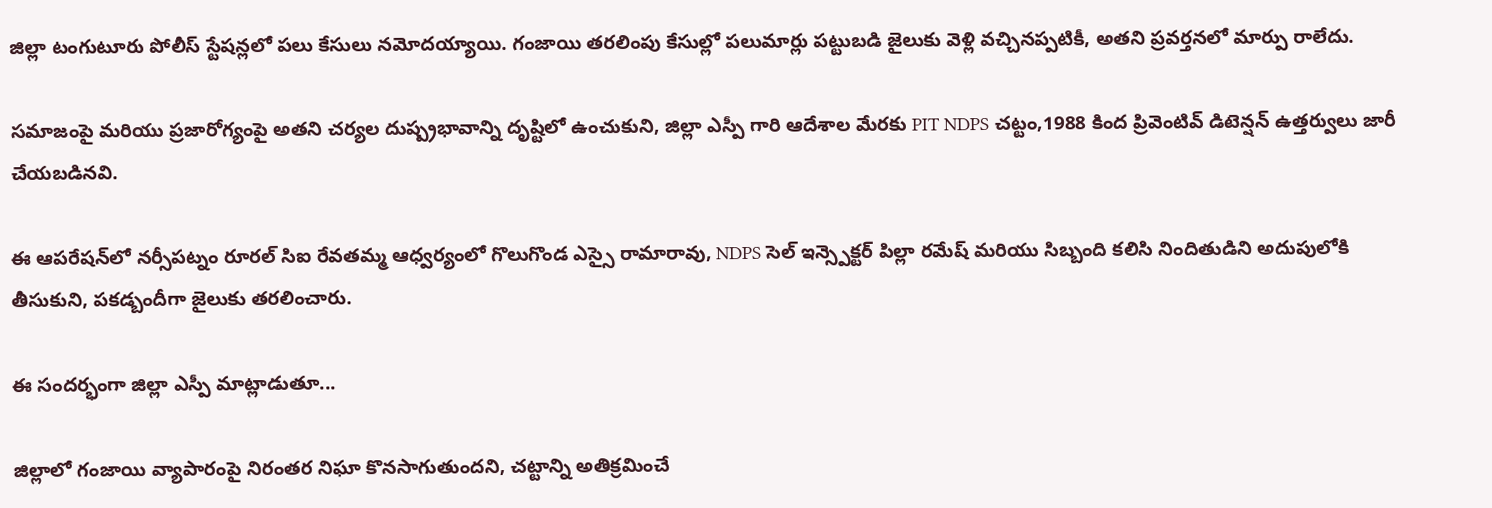జిల్లా టంగుటూరు పోలీస్ స్టేషన్లలో పలు కేసులు నమోదయ్యాయి. గంజాయి తరలింపు కేసుల్లో పలుమార్లు పట్టుబడి జైలుకు వెళ్లి వచ్చినప్పటికీ, అతని ప్రవర్తనలో మార్పు రాలేదు.

సమాజంపై మరియు ప్రజారోగ్యంపై అతని చర్యల దుష్ప్రభావాన్ని దృష్టిలో ఉంచుకుని, జిల్లా ఎస్పీ గారి ఆదేశాల మేరకు PIT NDPS చట్టం,1988 కింద ప్రివెంటివ్ డిటెన్షన్ ఉత్తర్వులు జారీ చేయబడినవి.

ఈ ఆపరేషన్‌లో నర్సీపట్నం రూరల్ సిఐ రేవతమ్మ ఆధ్వర్యంలో గొలుగొండ ఎస్సై రామారావు, NDPS సెల్ ఇన్స్పెక్టర్ పిల్లా రమేష్ మరియు సిబ్బంది కలిసి నిందితుడిని అదుపులోకి తీసుకుని, పకడ్బందీగా జైలుకు తరలించారు.

ఈ సందర్భంగా జిల్లా ఎస్పీ మాట్లాడుతూ...

జిల్లాలో గంజాయి వ్యాపారంపై నిరంతర నిఘా కొనసాగుతుందని, చట్టాన్ని అతిక్రమించే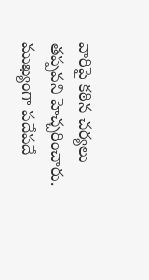వారిపై కఠిన చర్యలు తప్పవని హెచ్చరించారు. ముఖ్యంగా పదేపదే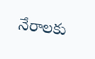నేరాలకు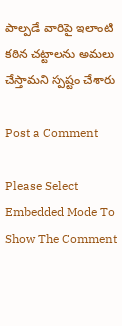పాల్పడే వారిపై ఇలాంటి కఠిన చట్టాలను అమలు చేస్తామని స్పష్టం చేశారు

Post a Comment

Please Select Embedded Mode To Show The Comment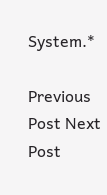System.*

Previous Post Next Post